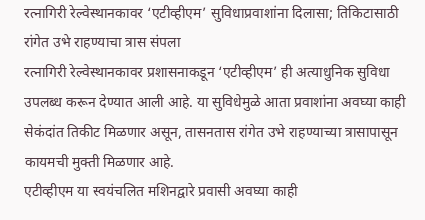रत्नागिरी रेल्वेस्थानकावर ‘एटीव्हीएम’ सुविधाप्रवाशांना दिलासा; तिकिटासाठी रांगेत उभे राहण्याचा त्रास संपला
रत्नागिरी रेल्वेस्थानकावर प्रशासनाकडून ‘एटीव्हीएम’ ही अत्याधुनिक सुविधा उपलब्ध करून देण्यात आली आहे. या सुविधेमुळे आता प्रवाशांना अवघ्या काही सेकंदांत तिकीट मिळणार असून, तासनतास रांगेत उभे राहण्याच्या त्रासापासून कायमची मुक्ती मिळणार आहे.
एटीव्हीएम या स्वयंचलित मशिनद्वारे प्रवासी अवघ्या काही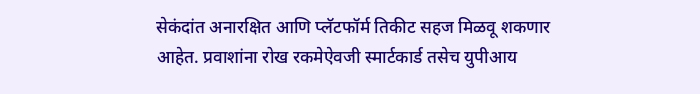सेकंदांत अनारक्षित आणि प्लॅटफॉर्म तिकीट सहज मिळवू शकणार आहेत. प्रवाशांना रोख रकमेऐवजी स्मार्टकार्ड तसेच युपीआय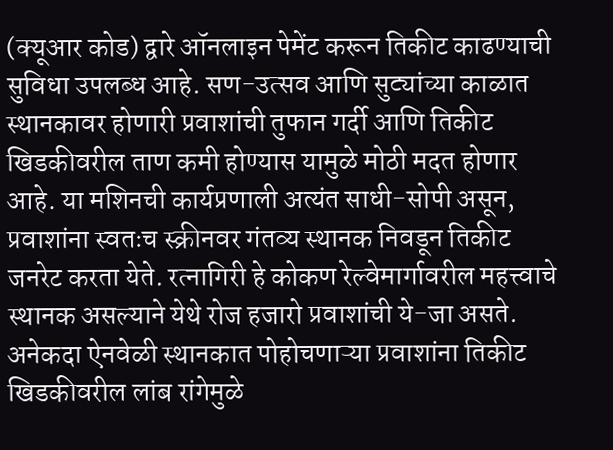(क्यूआर कोड) द्वारे ऑनलाइन पेमेंट करून तिकीट काढण्याची सुविधा उपलब्ध आहे. सण-उत्सव आणि सुट्यांच्या काळात स्थानकावर होणारी प्रवाशांची तुफान गर्दी आणि तिकीट खिडकीवरील ताण कमी होण्यास यामुळे मोठी मदत होणार आहे. या मशिनची कार्यप्रणाली अत्यंत साधी-सोपी असून, प्रवाशांना स्वतःच स्क्रीनवर गंतव्य स्थानक निवडून तिकीट जनरेट करता येते. रत्नागिरी हे कोकण रेल्वेमार्गावरील महत्त्वाचे स्थानक असल्याने येथे रोज हजारो प्रवाशांची ये-जा असते. अनेकदा ऐनवेळी स्थानकात पोहोचणाऱ्या प्रवाशांना तिकीट खिडकीवरील लांब रांगेमुळे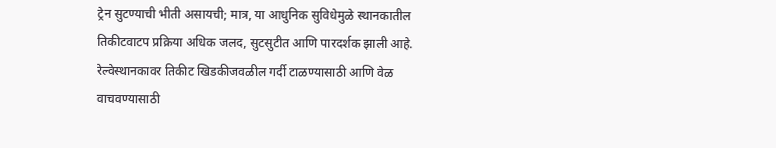ट्रेन सुटण्याची भीती असायची; मात्र, या आधुनिक सुविधेमुळे स्थानकातील तिकीटवाटप प्रक्रिया अधिक जलद, सुटसुटीत आणि पारदर्शक झाली आहे. रेल्वेस्थानकावर तिकीट खिडकीजवळील गर्दी टाळण्यासाठी आणि वेळ वाचवण्यासाठी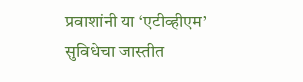प्रवाशांनी या ‘एटीव्हीएम’ सुविधेचा जास्तीत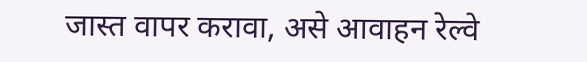जास्त वापर करावा, असे आवाहन रेल्वे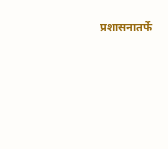प्रशासनातर्फे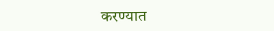करण्यात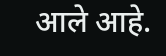आले आहे.